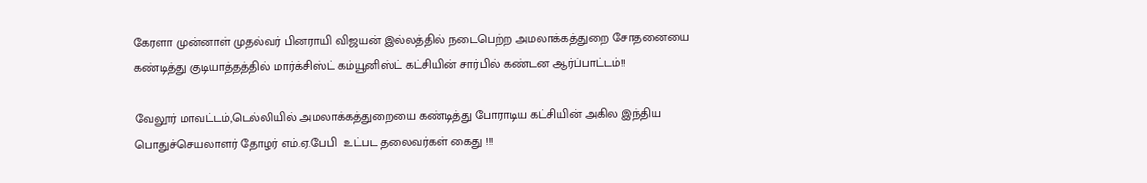கேரளா முன்னாள் முதல்வர் பினராயி விஜயன் இல்லத்தில் நடைபெற்ற அமலாக்கத்துறை சோதனையை கண்டித்து குடியாத்தத்தில் மார்க்சிஸ்ட் கம்யூனிஸ்ட் கட்சியின் சார்பில் கண்டன ஆர்ப்பாட்டம்!!

வேலூர் மாவட்டம்,டெல்லியில் அமலாக்கத்துறையை கண்டித்து போராடிய கட்சியின் அகில இந்திய பொதுச்செயலாளர் தோழர் எம்.ஏ.பேபி  உட்பட தலைவர்கள் கைது !!!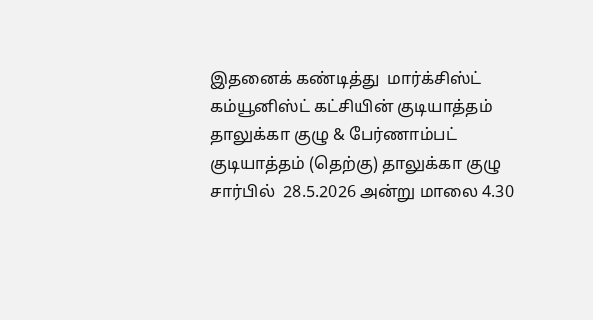இதனைக் கண்டித்து  மார்க்சிஸ்ட் கம்யூனிஸ்ட் கட்சியின் குடியாத்தம் தாலுக்கா குழு & பேர்ணாம்பட் குடியாத்தம் (தெற்கு) தாலுக்கா குழு  சார்பில்  28.5.2026 அன்று மாலை 4.30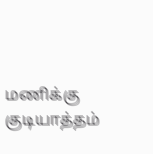மணிக்கு குடியாத்தம்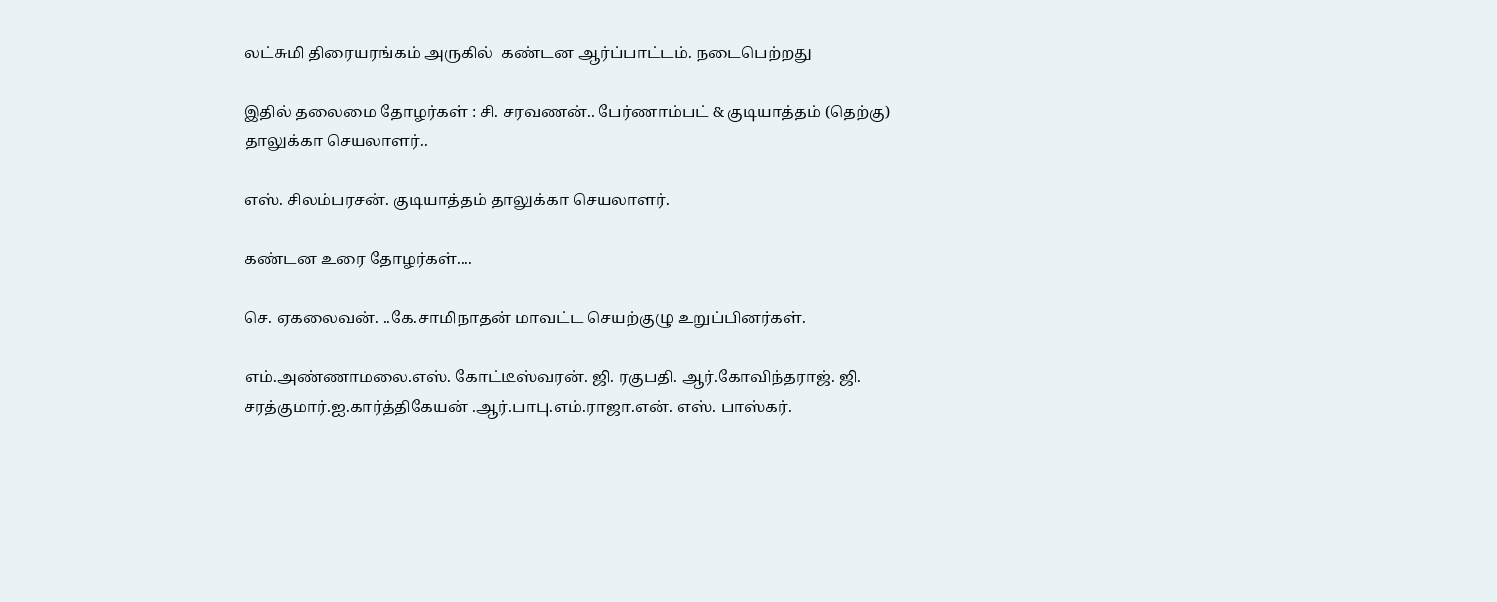லட்சுமி திரையரங்கம் அருகில்  கண்டன ஆர்ப்பாட்டம். நடைபெற்றது

இதில் தலைமை தோழர்கள் : சி. சரவணன்.. பேர்ணாம்பட் & குடியாத்தம் (தெற்கு)  தாலுக்கா செயலாளர்..

எஸ். சிலம்பரசன். குடியாத்தம் தாலுக்கா செயலாளர்.

கண்டன உரை தோழர்கள்....

செ. ஏகலைவன். ..கே.சாமிநாதன் மாவட்ட செயற்குழு உறுப்பினர்கள்.

எம்.அண்ணாமலை.எஸ். கோட்டீஸ்வரன். ஜி. ரகுபதி. ஆர்.கோவிந்தராஜ். ஜி. சரத்குமார்.ஐ.கார்த்திகேயன் .ஆர்.பாபு.எம்.ராஜா.என். எஸ். பாஸ்கர்.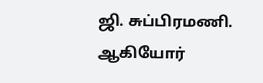ஜி. சுப்பிரமணி. ஆகியோர்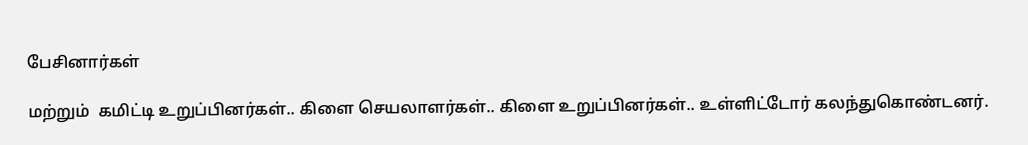பேசினார்கள்

மற்றும்  கமிட்டி உறுப்பினர்கள்.. கிளை செயலாளர்கள்.. கிளை உறுப்பினர்கள்.. உள்ளிட்டோர் கலந்துகொண்டனர்.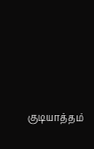குடியாத்தம்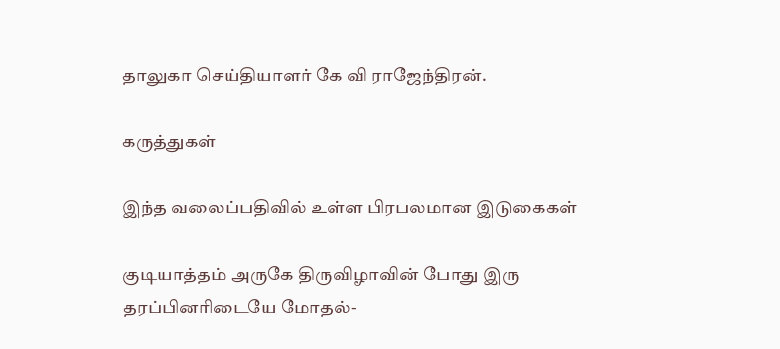தாலுகா செய்தியாளர் கே வி ராஜேந்திரன்.

கருத்துகள்

இந்த வலைப்பதிவில் உள்ள பிரபலமான இடுகைகள்

குடியாத்தம் அருகே திருவிழாவின் போது இரு தரப்பினரிடையே மோதல்-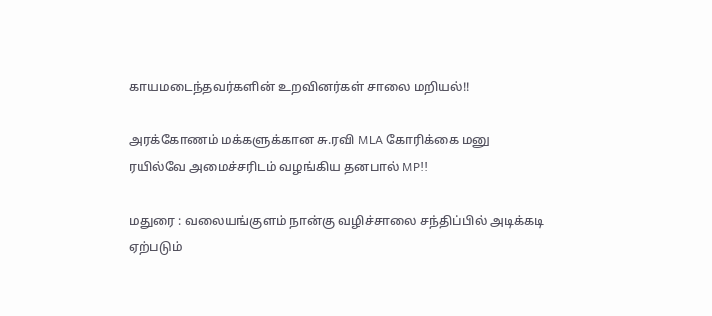காயமடைந்தவர்களின் உறவினர்கள் சாலை மறியல்!!

அரக்கோணம் மக்களுக்கான சு.ரவி MLA கோரிக்கை மனு ரயில்வே அமைச்சரிடம் வழங்கிய தனபால் MP!!

மதுரை : வலையங்குளம் நான்கு வழிச்சாலை சந்திப்பில் அடிக்கடி ஏற்படும்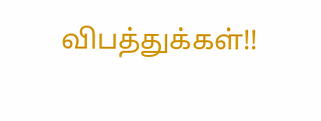விபத்துக்கள்!!